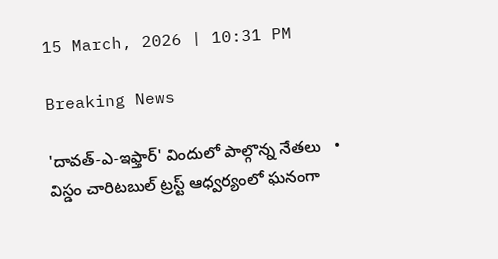15 March, 2026 | 10:31 PM

Breaking News

'దావత్-ఎ-ఇఫ్తార్' విందులో పాల్గొన్న నేతలు   •   విస్డం చారిటబుల్ ట్రస్ట్ ఆధ్వర్యంలో ఘనంగా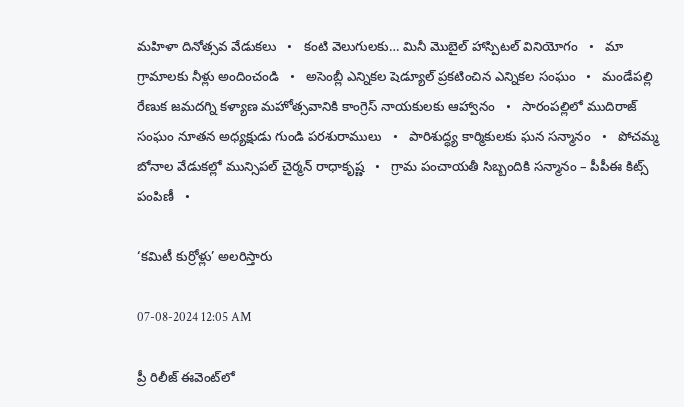మహిళా దినోత్సవ వేడుకలు   •   కంటి వెలుగులకు… మినీ మొబైల్ హాస్పిటల్ వినియోగం   •   మా గ్రామాలకు నీళ్లు అందించండి   •   అసెంబ్లీ ఎన్నికల షెడ్యూల్ ప్రకటించిన ఎన్నికల సంఘం   •   మండేపల్లి రేణుక జమదగ్ని కళ్యాణ మహోత్సవానికి కాంగ్రెస్ నాయకులకు ఆహ్వానం   •   సారంపల్లిలో ముదిరాజ్ సంఘం నూతన అధ్యక్షుడు గుండి పరశురాములు   •   పారిశుద్ధ్య కార్మికులకు ఘన సన్మానం   •   పోచమ్మ బోనాల వేడుకల్లో మున్సిపల్ చైర్మన్ రాధాకృష్ణ   •   గ్రామ పంచాయతీ సిబ్బందికి సన్మానం – పీపీఈ కిట్స్ పంపిణీ   •

‘కమిటీ కుర్రోళ్లు’ అలరిస్తారు

07-08-2024 12:05 AM

ప్రీ రిలీజ్ ఈవెంట్‌లో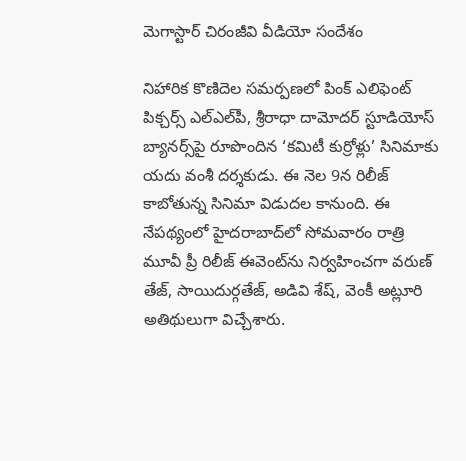మెగాస్టార్ చిరంజీవి వీడియో సందేశం

నిహారిక కొణిదెల సమర్పణలో పింక్ ఎలిఫెంట్ పిక్చర్స్ ఎల్‌ఎల్‌పీ, శ్రీరాధా దామోదర్ స్టూడియోస్ బ్యానర్స్‌పై రూపొందిన ‘కమిటీ కుర్రోళ్లు’ సినిమాకు యదు వంశీ దర్శకుడు. ఈ నెల 9న రిలీజ్ కాబోతున్న సినిమా విడుదల కానుంది. ఈ నేపథ్యంలో హైదరాబాద్‌లో సోమవారం రాత్రి మూవీ ప్రీ రిలీజ్ ఈవెంట్‌ను నిర్వహించగా వరుణ్ తేజ్, సాయిదుర్గతేజ్, అడివి శేష్, వెంకీ అట్లూరి అతిథులుగా విచ్చేశారు.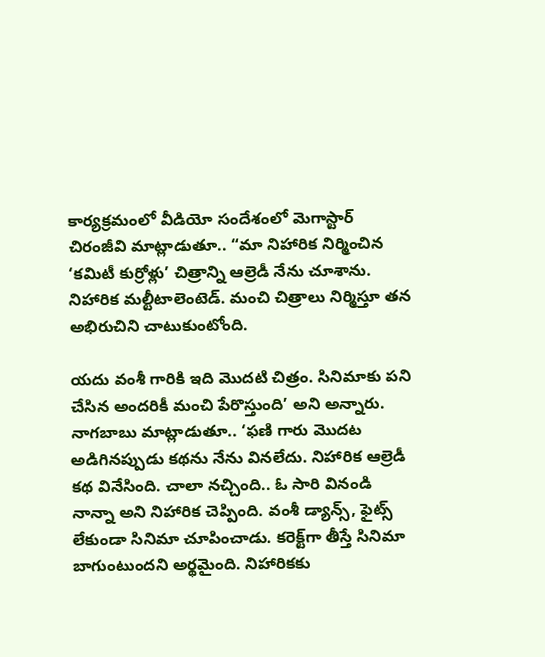కార్యక్రమంలో వీడియో సందేశంలో మెగాస్టార్ చిరంజీవి మాట్లాడుతూ.. “మా నిహారిక నిర్మించిన ‘కమిటీ కుర్రోళ్లు’ చిత్రాన్ని ఆల్రెడీ నేను చూశాను. నిహారిక మల్టీటాలెంటెడ్. మంచి చిత్రాలు నిర్మిస్తూ తన అభిరుచిని చాటుకుంటోంది.

యదు వంశీ గారికి ఇది మొదటి చిత్రం. సినిమాకు పని చేసిన అందరికీ మంచి పేరొస్తుంది’ అని అన్నారు. నాగబాబు మాట్లాడుతూ.. ‘ఫణి గారు మొదట అడిగినప్పుడు కథను నేను వినలేదు. నిహారిక ఆల్రెడీ కథ వినేసింది. చాలా నచ్చింది.. ఓ సారి వినండి నాన్నా అని నిహారిక చెప్పింది. వంశీ డ్యాన్స్, ఫైట్స్ లేకుండా సినిమా చూపించాడు. కరెక్ట్‌గా తీస్తే సినిమా బాగుంటుందని అర్థమైంది. నిహారికకు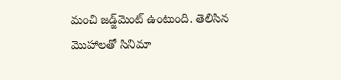మంచి జడ్జ్‌మెంట్ ఉంటుంది. తెలిసిన మొహాలతో సినిమా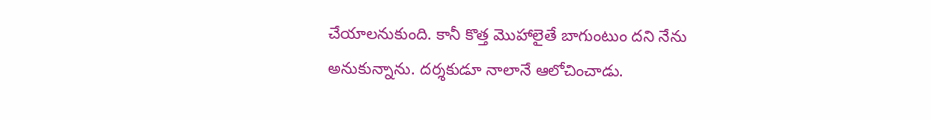చేయాలనుకుంది. కానీ కొత్త మొహాలైతే బాగుంటుం దని నేను అనుకున్నాను. దర్శకుడూ నాలానే ఆలోచించాడు.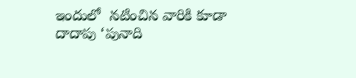ఇందులో  నటించిన వారికి కూడా దాదాపు ‘పునాది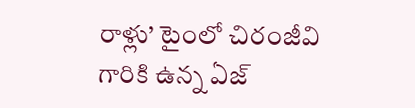రాళ్లు’ టైంలో చిరంజీవి గారికి ఉన్న ఏజ్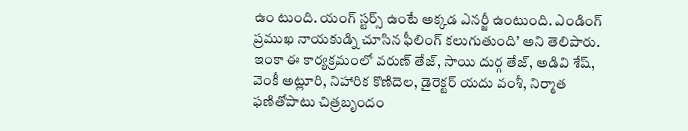ఉం టుంది. యంగ్ స్టర్స్ ఉంటే అక్కడ ఎనర్జీ ఉంటుంది. ఎండింగ్ ప్రముఖ నాయకుడ్ని చూసిన ఫీలింగ్ కలుగుతుంది’ అని తెలిపారు. ఇంకా ఈ కార్యక్రమంలో వరుణ్ తేజ్, సాయి దుర్గ తేజ్, అడివి శేష్, వెంకీ అట్లూరి, నిహారిక కొణిదెల, డైరెక్టర్ యదు వంశీ, నిర్మాత ఫణితోపాటు చిత్రబృందం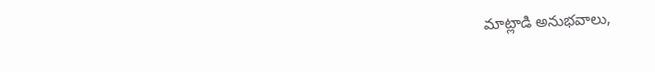మాట్లాడి అనుభవాలు,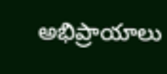అభిప్రాయాలు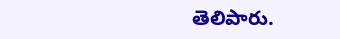తెలిపారు.